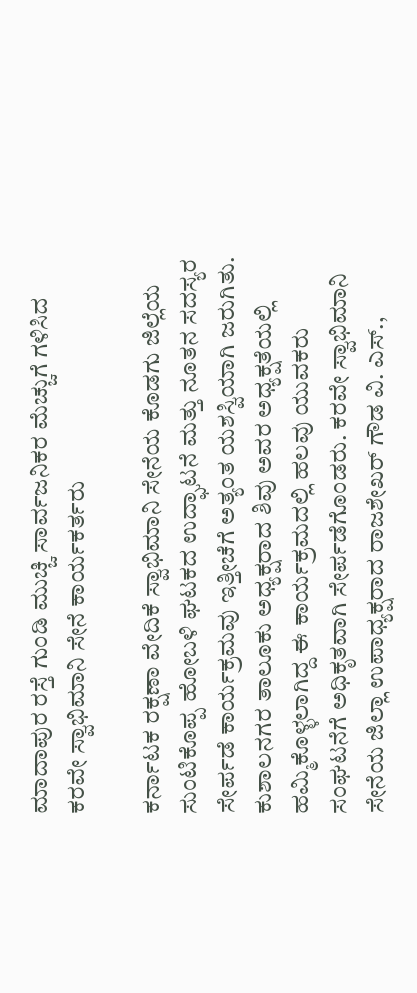ಮಾದಾಪುರ ರಸ್ತೆ ಗುಂಡಿ ಮುಚ್ಚಿ ಸಾರ್ವಜನಿಕರ ಮೆಚ್ಚುಗೆ ಗಳಿಸಿದ ಕರವೇ ಸ್ವಾಭಿಮಾನಿ ಸೇನೆ ಕಾರ್ಯಕರ್ತರು

ಕರ್ನಾಟಕ ರಕ್ಷಣಾ ವೇದಿಕೆ ಸ್ವಾಭಿಮಾನಿ ಸೇನೆಯ ಕೊಡಗು ಜಿಲ್ಲೆಯ ಸುಂಟಿಕೊಪ್ಪ ಹೋಬಳಿ ಘಟಕದ ಉದ್ಘಾಟನೆ ಮತ್ತು ನೂತನ ಸದಸ್ಯರ ಸೇರ್ಪಡೆ ಕಾರ್ಯಕ್ರಮವು ಇತ್ತೀಚೆಗೆ ಅತ್ಯಂತ ಯಶಸ್ವಿಯಾಗಿ ಜರುಗಿತು.
ಕುಶಾಲನಗರ ತಾಲೂಕು ಅಧ್ಯಕ್ಷರಾದ ಶಿವು ಅವರ ಅಧ್ಯಕ್ಷತೆಯಲ್ಲಿ ಹಮ್ಮಿಕೊಳ್ಳಲಾಗಿದ್ದ ಈ ಕಾರ್ಯಕ್ರಮದಲ್ಲಿ ಹಲವು ಯುವಕರು ಸಂಘಟನೆಗೆ ಅಧಿಕೃತವಾಗಿ ಸೇರ್ಪಡೆಗೊಂಡರು. ಕರವೇ ಸ್ವಾಭಿಮಾನಿ ಸೇನೆಯ ಜಿಲ್ಲಾ ಉಪಾಧ್ಯಕ್ಷರಾದ ರಾಜಶೇಖರ್ ಗೌಡ ವಿ. ಎಸ್.,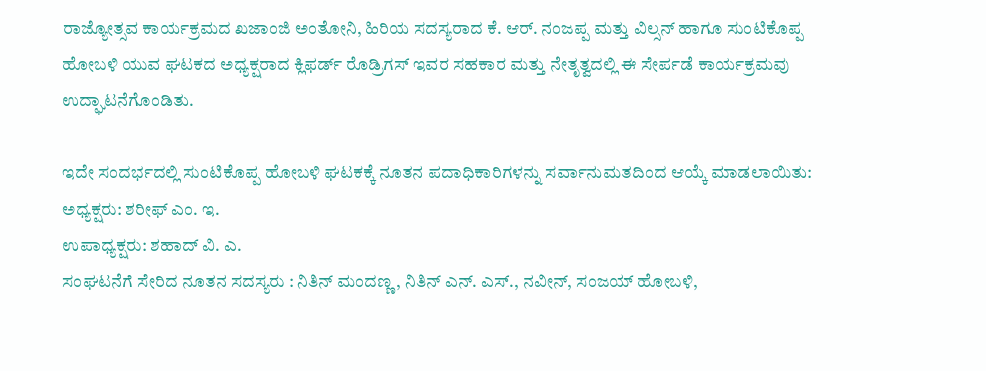ರಾಜ್ಯೋತ್ಸವ ಕಾರ್ಯಕ್ರಮದ ಖಜಾಂಜಿ ಅಂತೋನಿ, ಹಿರಿಯ ಸದಸ್ಯರಾದ ಕೆ. ಆರ್. ನಂಜಪ್ಪ ಮತ್ತು ವಿಲ್ಸನ್ ಹಾಗೂ ಸುಂಟಿಕೊಪ್ಪ ಹೋಬಳಿ ಯುವ ಘಟಕದ ಅಧ್ಯಕ್ಷರಾದ ಕ್ಲಿಫರ್ಡ್ ರೊಡ್ರಿಗಸ್ ಇವರ ಸಹಕಾರ ಮತ್ತು ನೇತೃತ್ವದಲ್ಲಿ ಈ ಸೇರ್ಪಡೆ ಕಾರ್ಯಕ್ರಮವು ಉದ್ಘಾಟನೆಗೊಂಡಿತು.

ಇದೇ ಸಂದರ್ಭದಲ್ಲಿ ಸುಂಟಿಕೊಪ್ಪ ಹೋಬಳಿ ಘಟಕಕ್ಕೆ ನೂತನ ಪದಾಧಿಕಾರಿಗಳನ್ನು ಸರ್ವಾನುಮತದಿಂದ ಆಯ್ಕೆ ಮಾಡಲಾಯಿತು:
ಅಧ್ಯಕ್ಷರು: ಶರೀಫ್ ಎಂ. ಇ.
ಉಪಾಧ್ಯಕ್ಷರು: ಶಹಾದ್ ವಿ. ಎ.
ಸಂಘಟನೆಗೆ ಸೇರಿದ ನೂತನ ಸದಸ್ಯರು : ನಿತಿನ್ ಮಂದಣ್ಣ, ನಿತಿನ್ ಎನ್. ಎಸ್., ನವೀನ್, ಸಂಜಯ್ ಹೋಬಳಿ,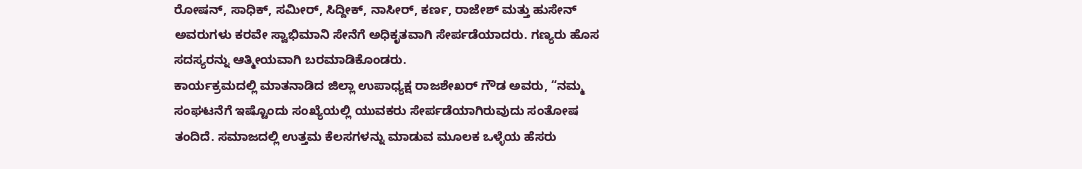ರೋಷನ್, ಸಾಧಿಕ್, ಸಮೀರ್, ಸಿದ್ದೀಕ್, ನಾಸೀರ್, ಕರ್ಣ, ರಾಜೇಶ್ ಮತ್ತು ಹುಸೇನ್ ಅವರುಗಳು ಕರವೇ ಸ್ವಾಭಿಮಾನಿ ಸೇನೆಗೆ ಅಧಿಕೃತವಾಗಿ ಸೇರ್ಪಡೆಯಾದರು. ಗಣ್ಯರು ಹೊಸ ಸದಸ್ಯರನ್ನು ಆತ್ಮೀಯವಾಗಿ ಬರಮಾಡಿಕೊಂಡರು.
ಕಾರ್ಯಕ್ರಮದಲ್ಲಿ ಮಾತನಾಡಿದ ಜಿಲ್ಲಾ ಉಪಾಧ್ಯಕ್ಷ ರಾಜಶೇಖರ್ ಗೌಡ ಅವರು, “ನಮ್ಮ ಸಂಘಟನೆಗೆ ಇಷ್ಟೊಂದು ಸಂಖ್ಯೆಯಲ್ಲಿ ಯುವಕರು ಸೇರ್ಪಡೆಯಾಗಿರುವುದು ಸಂತೋಷ ತಂದಿದೆ. ಸಮಾಜದಲ್ಲಿ ಉತ್ತಮ ಕೆಲಸಗಳನ್ನು ಮಾಡುವ ಮೂಲಕ ಒಳ್ಳೆಯ ಹೆಸರು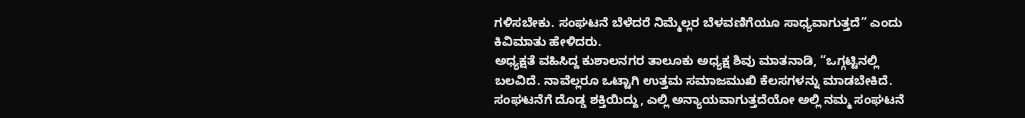ಗಳಿಸಬೇಕು. ಸಂಘಟನೆ ಬೆಳೆದರೆ ನಿಮ್ಮೆಲ್ಲರ ಬೆಳವಣಿಗೆಯೂ ಸಾಧ್ಯವಾಗುತ್ತದೆ” ಎಂದು ಕಿವಿಮಾತು ಹೇಳಿದರು.
ಅಧ್ಯಕ್ಷತೆ ವಹಿಸಿದ್ದ ಕುಶಾಲನಗರ ತಾಲೂಕು ಅಧ್ಯಕ್ಷ ಶಿವು ಮಾತನಾಡಿ, “ಒಗ್ಗಟ್ಟಿನಲ್ಲಿ ಬಲವಿದೆ. ನಾವೆಲ್ಲರೂ ಒಟ್ಟಾಗಿ ಉತ್ತಮ ಸಮಾಜಮುಖಿ ಕೆಲಸಗಳನ್ನು ಮಾಡಬೇಕಿದೆ. ಸಂಘಟನೆಗೆ ದೊಡ್ಡ ಶಕ್ತಿಯಿದ್ದು, ಎಲ್ಲಿ ಅನ್ಯಾಯವಾಗುತ್ತದೆಯೋ ಅಲ್ಲಿ ನಮ್ಮ ಸಂಘಟನೆ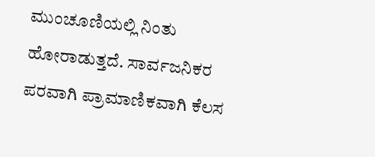ಮುಂಚೂಣಿಯಲ್ಲಿ ನಿಂತು ಹೋರಾಡುತ್ತದೆ. ಸಾರ್ವಜನಿಕರ ಪರವಾಗಿ ಪ್ರಾಮಾಣಿಕವಾಗಿ ಕೆಲಸ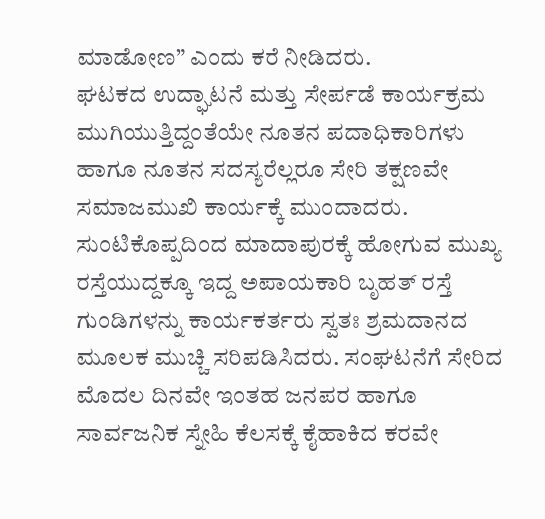ಮಾಡೋಣ” ಎಂದು ಕರೆ ನೀಡಿದರು.
ಘಟಕದ ಉದ್ಘಾಟನೆ ಮತ್ತು ಸೇರ್ಪಡೆ ಕಾರ್ಯಕ್ರಮ ಮುಗಿಯುತ್ತಿದ್ದಂತೆಯೇ ನೂತನ ಪದಾಧಿಕಾರಿಗಳು ಹಾಗೂ ನೂತನ ಸದಸ್ಯರೆಲ್ಲರೂ ಸೇರಿ ತಕ್ಷಣವೇ ಸಮಾಜಮುಖಿ ಕಾರ್ಯಕ್ಕೆ ಮುಂದಾದರು. ಸುಂಟಿಕೊಪ್ಪದಿಂದ ಮಾದಾಪುರಕ್ಕೆ ಹೋಗುವ ಮುಖ್ಯ ರಸ್ತೆಯುದ್ದಕ್ಕೂ ಇದ್ದ ಅಪಾಯಕಾರಿ ಬೃಹತ್ ರಸ್ತೆ ಗುಂಡಿಗಳನ್ನು ಕಾರ್ಯಕರ್ತರು ಸ್ವತಃ ಶ್ರಮದಾನದ ಮೂಲಕ ಮುಚ್ಚಿ ಸರಿಪಡಿಸಿದರು. ಸಂಘಟನೆಗೆ ಸೇರಿದ ಮೊದಲ ದಿನವೇ ಇಂತಹ ಜನಪರ ಹಾಗೂ ಸಾರ್ವಜನಿಕ ಸ್ನೇಹಿ ಕೆಲಸಕ್ಕೆ ಕೈಹಾಕಿದ ಕರವೇ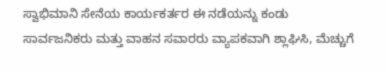ಸ್ವಾಭಿಮಾನಿ ಸೇನೆಯ ಕಾರ್ಯಕರ್ತರ ಈ ನಡೆಯನ್ನು ಕಂಡು ಸಾರ್ವಜನಿಕರು ಮತ್ತು ವಾಹನ ಸವಾರರು ವ್ಯಾಪಕವಾಗಿ ಶ್ಲಾಘಿಸಿ, ಮೆಚ್ಚುಗೆ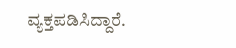ವ್ಯಕ್ತಪಡಿಸಿದ್ದಾರೆ.